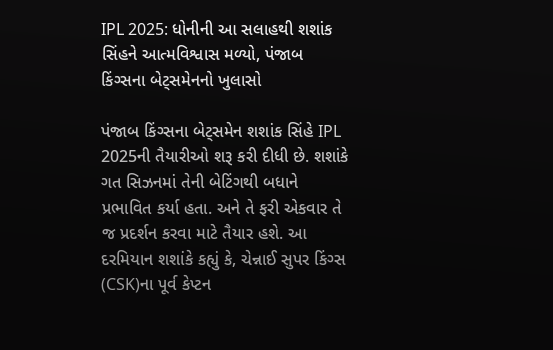IPL 2025: ધોનીની આ સલાહથી શશાંક સિંહને આત્મવિશ્વાસ મળ્યો, પંજાબ કિંગ્સના બેટ્સમેનનો ખુલાસો

પંજાબ કિંગ્સના બેટ્સમેન શશાંક સિંહે IPL 2025ની તૈયારીઓ શરૂ કરી દીધી છે. શશાંકે ગત સિઝનમાં તેની બેટિંગથી બધાને પ્રભાવિત કર્યા હતા. અને તે ફરી એકવાર તે જ પ્રદર્શન કરવા માટે તૈયાર હશે. આ દરમિયાન શશાંકે કહ્યું કે, ચેન્નાઈ સુપર કિંગ્સ (CSK)ના પૂર્વ કેપ્ટન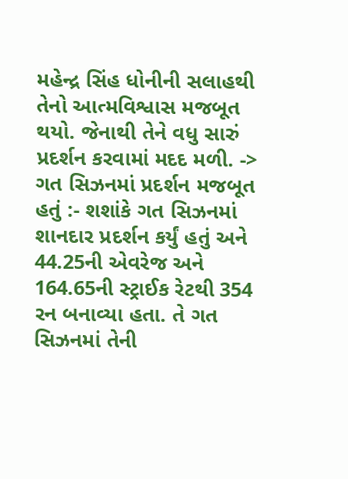મહેન્દ્ર સિંહ ધોનીની સલાહથી તેનો આત્મવિશ્વાસ મજબૂત થયો. જેનાથી તેને વધુ સારું પ્રદર્શન કરવામાં મદદ મળી. -> ગત સિઝનમાં પ્રદર્શન મજબૂત હતું :- શશાંકે ગત સિઝનમાં શાનદાર પ્રદર્શન કર્યું હતું અને 44.25ની એવરેજ અને 164.65ની સ્ટ્રાઈક રેટથી 354 રન બનાવ્યા હતા. તે ગત સિઝનમાં તેની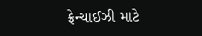ફ્રેન્ચાઈઝી માટે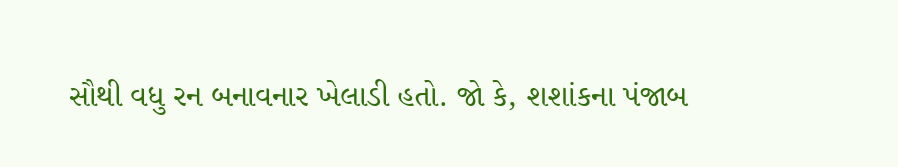સૌથી વધુ રન બનાવનાર ખેલાડી હતો. જો કે, શશાંકના પંજાબ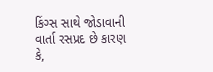કિંગ્સ સાથે જોડાવાની વાર્તા રસપ્રદ છે કારણ કે,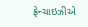ફ્રેન્ચાઇઝીએ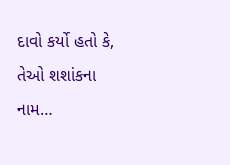દાવો કર્યો હતો કે, તેઓ શશાંકના નામ…